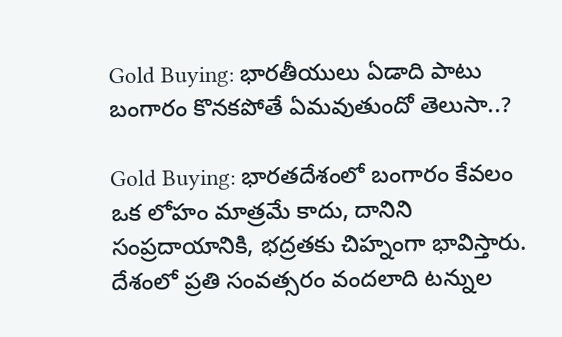Gold Buying: భారతీయులు ఏడాది పాటు బంగారం కొనకపోతే ఏమవుతుందో తెలుసా..?

Gold Buying: భారతదేశంలో బంగారం కేవలం ఒక లోహం మాత్రమే కాదు, దానిని సంప్రదాయానికి, భద్రతకు చిహ్నంగా భావిస్తారు. దేశంలో ప్రతి సంవత్సరం వందలాది టన్నుల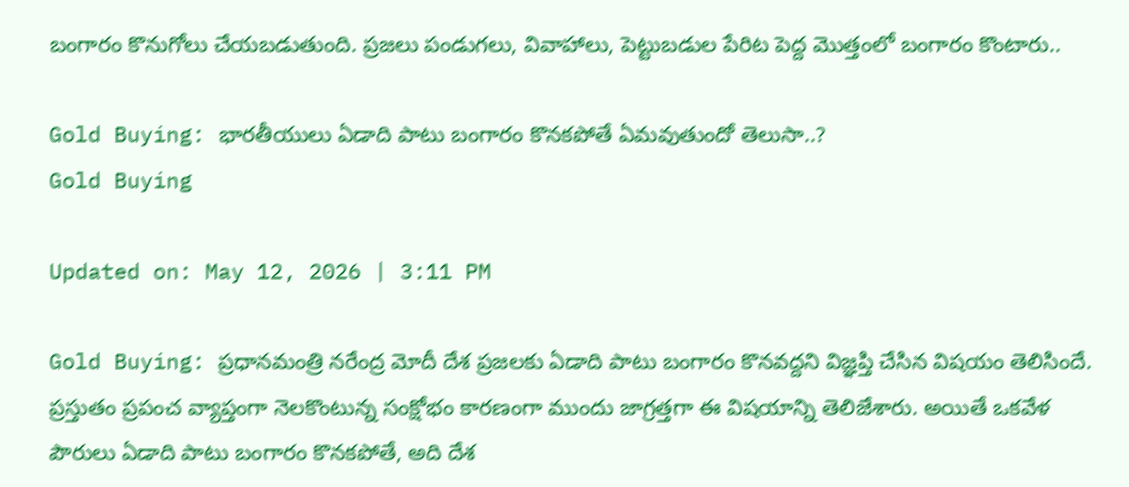బంగారం కొనుగోలు చేయబడుతుంది. ప్రజలు పండుగలు, వివాహాలు, పెట్టుబడుల పేరిట పెద్ద మొత్తంలో బంగారం కొంటారు..

Gold Buying: భారతీయులు ఏడాది పాటు బంగారం కొనకపోతే ఏమవుతుందో తెలుసా..?
Gold Buying

Updated on: May 12, 2026 | 3:11 PM

Gold Buying: ప్రధానమంత్రి నరేంద్ర మోదీ దేశ ప్రజలకు ఏడాది పాటు బంగారం కొనవద్దని విజ్ఞప్తి చేసిన విషయం తెలిసిందే. ప్రస్తుతం ప్రపంచ వ్యాప్తంగా నెలకొంటున్న సంక్షోభం కారణంగా ముందు జాగ్రత్తగా ఈ విషయాన్ని తెలిజేశారు. అయితే ఒకవేళ పౌరులు ఏడాది పాటు బంగారం కొనకపోతే, అది దేశ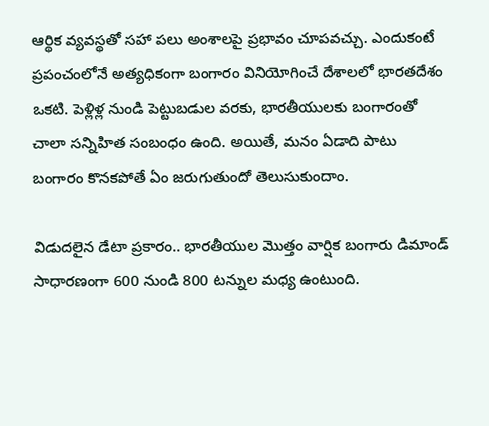ఆర్థిక వ్యవస్థతో సహా పలు అంశాలపై ప్రభావం చూపవచ్చు. ఎందుకంటే ప్రపంచంలోనే అత్యధికంగా బంగారం వినియోగించే దేశాలలో భారతదేశం ఒకటి. పెళ్లిళ్ల నుండి పెట్టుబడుల వరకు, భారతీయులకు బంగారంతో చాలా సన్నిహిత సంబంధం ఉంది. అయితే, మనం ఏడాది పాటు బంగారం కొనకపోతే ఏం జరుగుతుందో తెలుసుకుందాం.

విడుదలైన డేటా ప్రకారం.. భారతీయుల మొత్తం వార్షిక బంగారు డిమాండ్ సాధారణంగా 600 నుండి 800 టన్నుల మధ్య ఉంటుంది.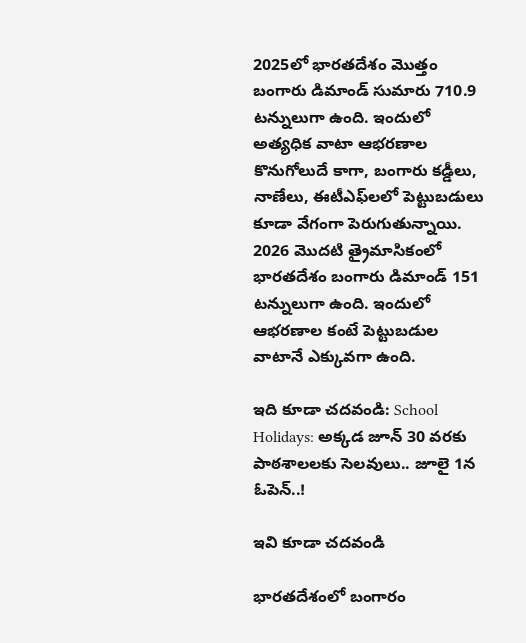2025లో భారతదేశం మొత్తం బంగారు డిమాండ్ సుమారు 710.9 టన్నులుగా ఉంది. ఇందులో అత్యధిక వాటా ఆభరణాల కొనుగోలుదే కాగా, బంగారు కడ్డీలు, నాణేలు, ఈటీఎఫ్‌లలో పెట్టుబడులు కూడా వేగంగా పెరుగుతున్నాయి. 2026 మొదటి త్రైమాసికంలో భారతదేశం బంగారు డిమాండ్ 151 టన్నులుగా ఉంది. ఇందులో ఆభరణాల కంటే పెట్టుబడుల వాటానే ఎక్కువగా ఉంది.

ఇది కూడా చదవండి: School Holidays: అక్కడ జూన్‌ 30 వరకు పాఠశాలలకు సెలవులు.. జూలై 1న ఓపెన్‌..!

ఇవి కూడా చదవండి

భారతదేశంలో బంగారం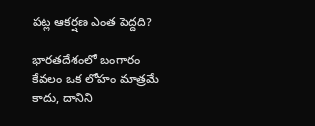పట్ల ఆకర్షణ ఎంత పెద్దది?

భారతదేశంలో బంగారం కేవలం ఒక లోహం మాత్రమే కాదు, దానిని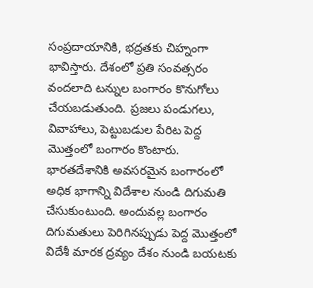సంప్రదాయానికి, భద్రతకు చిహ్నంగా భావిస్తారు. దేశంలో ప్రతి సంవత్సరం వందలాది టన్నుల బంగారం కొనుగోలు చేయబడుతుంది. ప్రజలు పండుగలు, వివాహాలు, పెట్టుబడుల పేరిట పెద్ద మొత్తంలో బంగారం కొంటారు. భారతదేశానికి అవసరమైన బంగారంలో అధిక భాగాన్ని విదేశాల నుండి దిగుమతి చేసుకుంటుంది. అందువల్ల బంగారం దిగుమతులు పెరిగినప్పుడు పెద్ద మొత్తంలో విదేశీ మారక ద్రవ్యం దేశం నుండి బయటకు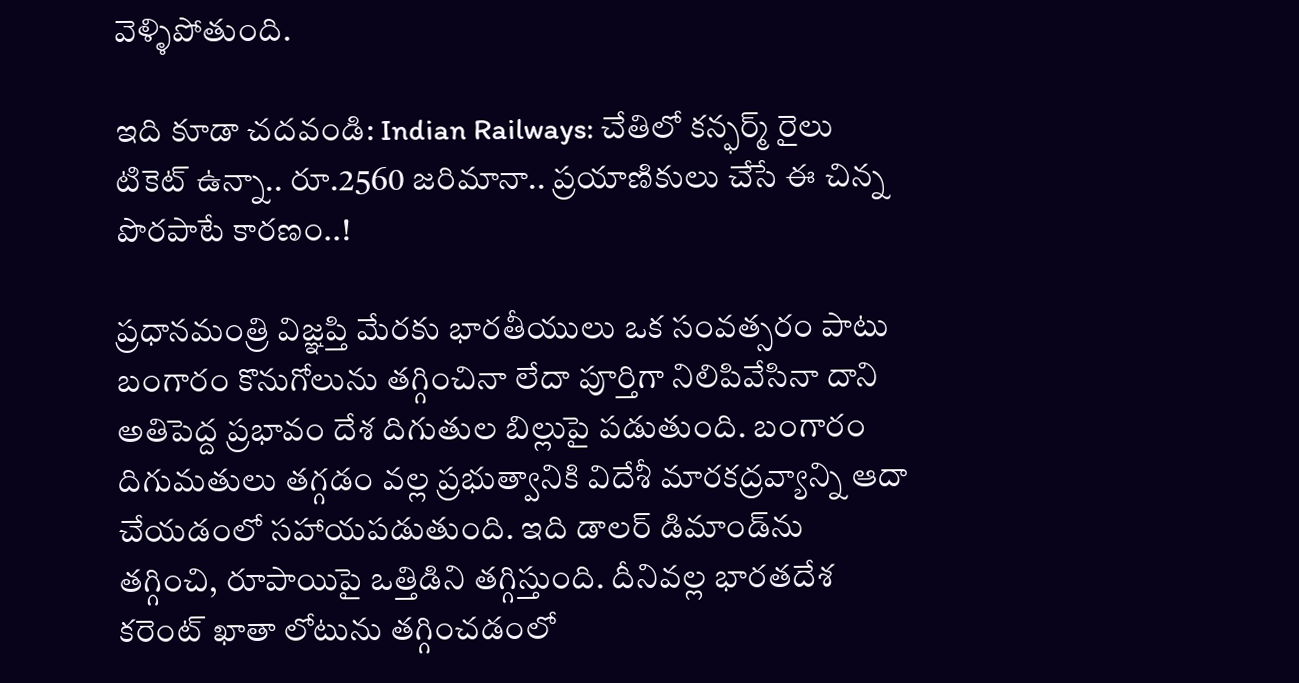వెళ్ళిపోతుంది.

ఇది కూడా చదవండి: Indian Railways: చేతిలో కన్ఫర్మ్ రైలు టికెట్ ఉన్నా.. రూ.2560 జరిమానా.. ప్రయాణికులు చేసే ఈ చిన్న పొరపాటే కారణం..!

ప్రధానమంత్రి విజ్ఞప్తి మేరకు భారతీయులు ఒక సంవత్సరం పాటు బంగారం కొనుగోలును తగ్గించినా లేదా పూర్తిగా నిలిపివేసినా దాని అతిపెద్ద ప్రభావం దేశ దిగుతుల బిల్లుపై పడుతుంది. బంగారం దిగుమతులు తగ్గడం వల్ల ప్రభుత్వానికి విదేశీ మారకద్రవ్యాన్ని ఆదా చేయడంలో సహాయపడుతుంది. ఇది డాలర్ డిమాండ్‌ను తగ్గించి, రూపాయిపై ఒత్తిడిని తగ్గిస్తుంది. దీనివల్ల భారతదేశ కరెంట్ ఖాతా లోటును తగ్గించడంలో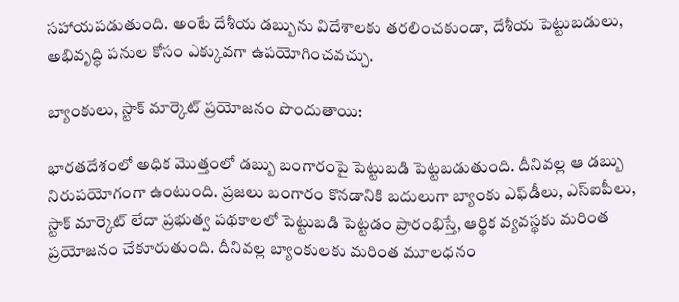సహాయపడుతుంది. అంటే దేశీయ డబ్బును విదేశాలకు తరలించకుండా, దేశీయ పెట్టుబడులు, అభివృద్ధి పనుల కోసం ఎక్కువగా ఉపయోగించవచ్చు.

బ్యాంకులు, స్టాక్ మార్కెట్ ప్రయోజనం పొందుతాయి:

భారతదేశంలో అధిక మొత్తంలో డబ్బు బంగారంపై పెట్టుబడి పెట్టబడుతుంది. దీనివల్ల ఆ డబ్బు నిరుపయోగంగా ఉంటుంది. ప్రజలు బంగారం కొనడానికి బదులుగా బ్యాంకు ఎఫ్‌డీలు, ఎస్‌ఐపీలు, స్టాక్ మార్కెట్ లేదా ప్రభుత్వ పథకాలలో పెట్టుబడి పెట్టడం ప్రారంభిస్తే, ఆర్థిక వ్యవస్థకు మరింత ప్రయోజనం చేకూరుతుంది. దీనివల్ల బ్యాంకులకు మరింత మూలధనం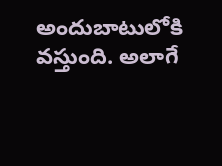అందుబాటులోకి వస్తుంది. అలాగే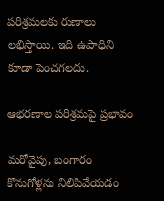పరిశ్రమలకు రుణాలు లభిస్తాయి. ఇది ఉపాధిని కూడా పెంచగలదు.

ఆభరణాల పరిశ్రమపై ప్రభావం

మరోవైపు, బంగారం కొనుగోళ్లను నిలిపివేయడం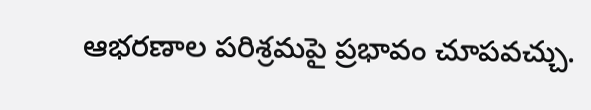ఆభరణాల పరిశ్రమపై ప్రభావం చూపవచ్చు.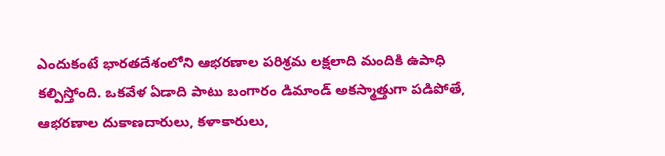ఎందుకంటే భారతదేశంలోని ఆభరణాల పరిశ్రమ లక్షలాది మందికి ఉపాధి కల్పిస్తోంది. ఒకవేళ ఏడాది పాటు బంగారం డిమాండ్ అకస్మాత్తుగా పడిపోతే, ఆభరణాల దుకాణదారులు, కళాకారులు,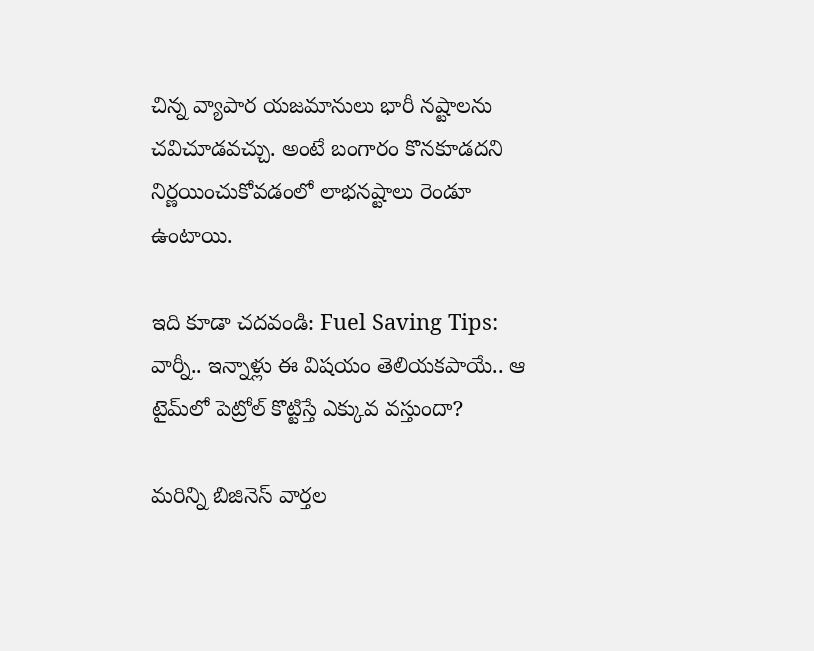చిన్న వ్యాపార యజమానులు భారీ నష్టాలను చవిచూడవచ్చు. అంటే బంగారం కొనకూడదని నిర్ణయించుకోవడంలో లాభనష్టాలు రెండూ ఉంటాయి.

ఇది కూడా చదవండి: Fuel Saving Tips: వార్నీ.. ఇన్నాళ్లు ఈ విషయం తెలియకపాయే.. ఆ టైమ్‌లో పెట్రోల్‌ కొట్టిస్తే ఎక్కువ వస్తుందా?

మరిన్ని బిజినెస్ వార్తల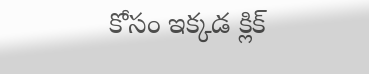కోసం ఇక్కడ క్లిక్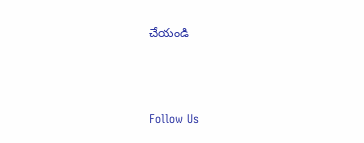చేయండి



Follow Us